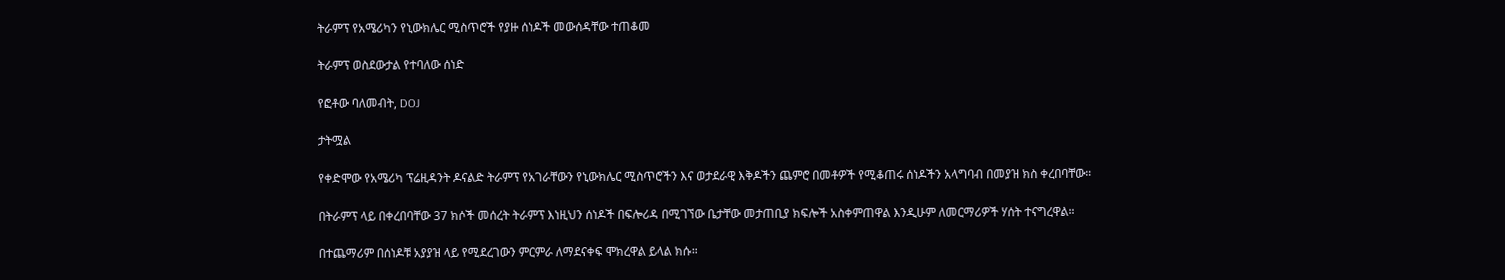ትራምፕ የአሜሪካን የኒውክሌር ሚስጥሮች የያዙ ሰነዶች መውሰዳቸው ተጠቆመ

ትራምፕ ወስደውታል የተባለው ሰነድ

የፎቶው ባለመብት, DOJ

ታትሟል

የቀድሞው የአሜሪካ ፕሬዚዳንት ዶናልድ ትራምፕ የአገራቸውን የኒውክሌር ሚስጥሮችን እና ወታደራዊ እቅዶችን ጨምሮ በመቶዎች የሚቆጠሩ ሰነዶችን አላግባብ በመያዝ ክስ ቀረበባቸው።

በትራምፕ ላይ በቀረበባቸው 37 ክሶች መሰረት ትራምፕ እነዚህን ሰነዶች በፍሎሪዳ በሚገኘው ቤታቸው መታጠቢያ ክፍሎች አስቀምጠዋል እንዲሁም ለመርማሪዎች ሃሰት ተናግረዋል።

በተጨማሪም በሰነዶቹ አያያዝ ላይ የሚደረገውን ምርምራ ለማደናቀፍ ሞክረዋል ይላል ክሱ።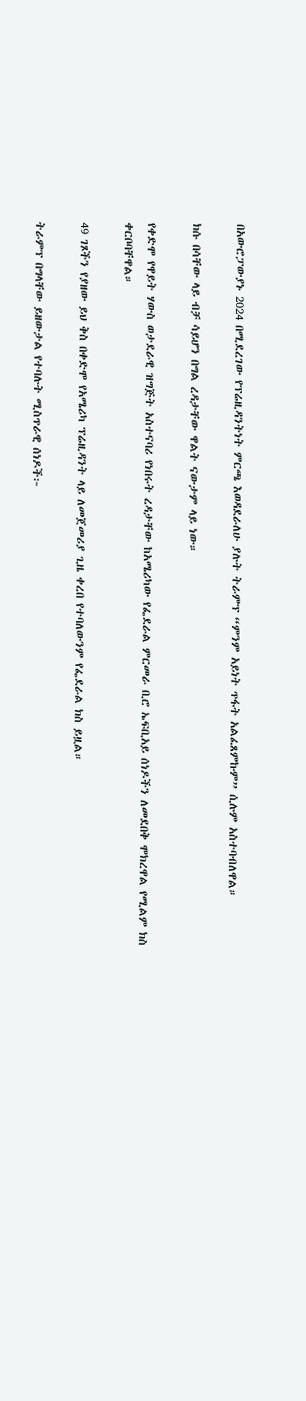በአውሮፓውያኑ 2024 በሚደረገው የፕሬዚዳንትነት ምርጫ እወዳደራለሁ ያሉት ትራምፕ “ምንም አይነት ጥፋት አልፈጸምኩም” ሲሉም አስተባብለዋል።

ክሱ በሳቸው ላይ ብቻ ሳይሆን በግል ረዳታቸው ዋልት ናውታም ላይ ነው።

የቀድሞ የዋይት ሃውስ ወታደራዊ ዝግጅት አስተናባሪ የነበሩት ረዳታቸው ከአሜሪካው የፌደራል ምርመራ ቢሮ ኤፍቢአይ ሰነዶችን ለመደበቅ ሞክረዋል የሚልም ክስ ቀርቦባቸዋል።

49 ገጾችን የያዘው ይህ ቅስ በቀድሞ የአሜሪካ ፕሬዚዳንት ላይ ለመጀመሪያ ጊዜ ቀረበ የተባለውንም የፌደራል ክስ ይዟል።

ትራምፕ በግላቸው ይዘውታል የተባሉት ሚስጥራዊ ሰነዶች፦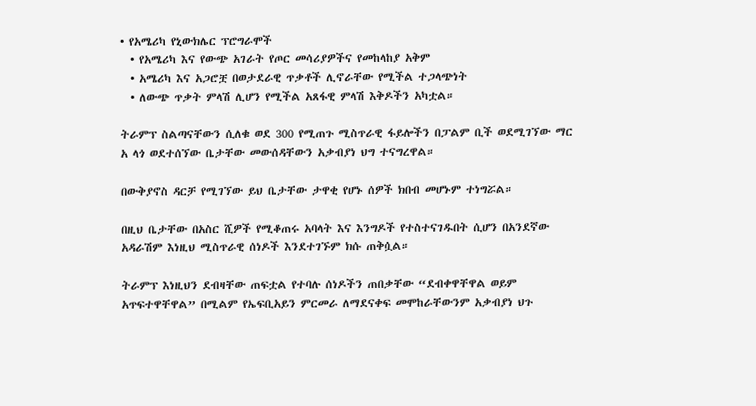• የአሜሪካ የኒውክሌር ፕሮግራሞች
  • የአሜሪካ እና የውጭ አገራት የጦር መሳሪያዎችና የመከላከያ አቅም
  • አሜሪካ እና አጋሮቿ በወታደራዊ ጥቃቶች ሊኖራቸው የሚችል ተጋላጭነት
  • ለውጭ ጥቃት ምላሽ ሊሆን የሚችል አጸፋዊ ምላሽ እቅዶችን አካቷል።

ትራምፕ ስልጣናቸውን ሲለቁ ወደ 300 የሚጠጉ ሚስጥራዊ ፋይሎችን በፓልም ቢች ወደሚገኘው ማር አ ላጎ ወደተሰኘው ቤታቸው መውሰዳቸውን አቃብያነ ህግ ተናግረዋል።

በውቅያኖስ ዳርቻ የሚገኘው ይህ ቤታቸው ታዋቂ የሆኑ ሰዎች ክበብ መሆኑም ተነግሯል።

በዚህ ቤታቸው በአስር ሺዎች የሚቆጠሩ አባላት እና እንግዶች የተስተናገዱበት ሲሆን በአንደኛው አዳራሽም እነዚህ ሚስጥራዊ ሰነዶች እንደተገኙም ክሱ ጠቅሷል።

ትራምፕ እነዚህን ደብዛቸው ጠፍቷል የተባሉ ሰነዶችን ጠበቃቸው “ደብቀዋቸዋል ወይም አጥፍተዋቸዋል” በሚልም የኤፍቢአይን ምርመራ ለማደናቀፍ መሞከራቸውንም አቃብያነ ህጉ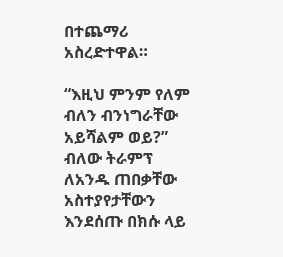በተጨማሪ አስረድተዋል።

“እዚህ ምንም የለም ብለን ብንነግራቸው አይሻልም ወይ?” ብለው ትራምፕ ለአንዱ ጠበቃቸው አስተያየታቸውን እንደሰጡ በክሱ ላይ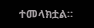ተመላክቷል።